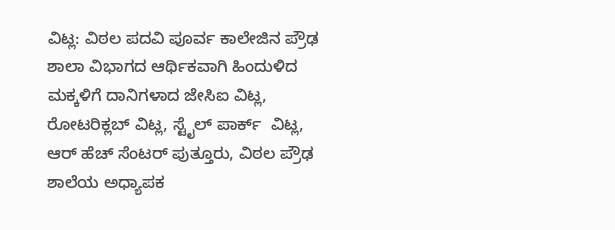ವಿಟ್ಲ: ವಿಠಲ ಪದವಿ ಪೂರ್ವ ಕಾಲೇಜಿನ ಪ್ರೌಢ ಶಾಲಾ ವಿಭಾಗದ ಆರ್ಥಿಕವಾಗಿ ಹಿಂದುಳಿದ ಮಕ್ಕಳಿಗೆ ದಾನಿಗಳಾದ ಜೇಸಿಐ ವಿಟ್ಲ, ರೋಟರಿಕ್ಲಬ್ ವಿಟ್ಲ, ಸ್ಟೈಲ್ ಪಾರ್ಕ್  ವಿಟ್ಲ, ಆರ್ ಹೆಚ್ ಸೆಂಟರ್ ಪುತ್ತೂರು, ವಿಠಲ ಪ್ರೌಢ ಶಾಲೆಯ ಅಧ್ಯಾಪಕ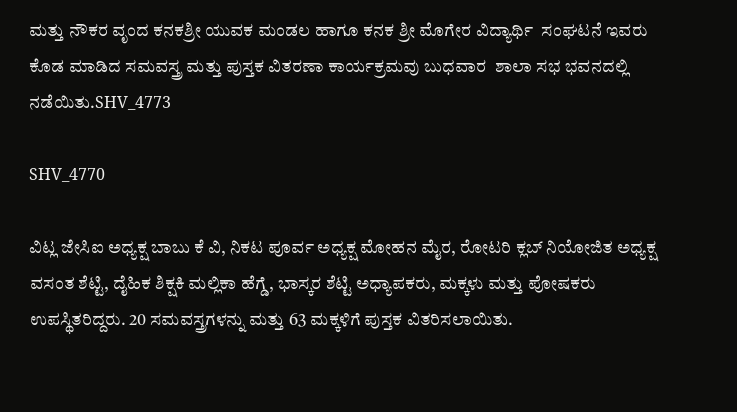ಮತ್ತು ನೌಕರ ವೃಂದ ಕನಕಶ್ರೀ ಯುವಕ ಮಂಡಲ ಹಾಗೂ ಕನಕ ಶ್ರೀ ಮೊಗೇರ ವಿದ್ಯಾರ್ಥಿ  ಸಂಘಟನೆ ಇವರು ಕೊಡ ಮಾಡಿದ ಸಮವಸ್ತ್ರ ಮತ್ತು ಪುಸ್ತಕ ವಿತರಣಾ ಕಾರ್ಯಕ್ರಮವು ಬುಧವಾರ  ಶಾಲಾ ಸಭ ಭವನದಲ್ಲಿ ನಡೆಯಿತು.SHV_4773

SHV_4770

ವಿಟ್ಲ ಜೇಸಿಐ ಅಧ್ಯಕ್ಷ ಬಾಬು ಕೆ ವಿ, ನಿಕಟ ಪೂರ್ವ ಅಧ್ಯಕ್ಷ ಮೋಹನ ಮೈರ, ರೋಟರಿ ಕ್ಲಬ್ ನಿಯೋಜಿತ ಅಧ್ಯಕ್ಷ ವಸಂತ ಶೆಟ್ಟಿ, ದೈಹಿಕ ಶಿಕ್ಷಕಿ ಮಲ್ಲಿಕಾ ಹೆಗ್ಡೆ, ಭಾಸ್ಕರ ಶೆಟ್ಟಿ ಅಧ್ಯಾಪಕರು, ಮಕ್ಕಳು ಮತ್ತು ಪೋಷಕರು ಉಪಸ್ಥಿತರಿದ್ದರು. 20 ಸಮವಸ್ತ್ರಗಳನ್ನು ಮತ್ತು 63 ಮಕ್ಕಳಿಗೆ ಪುಸ್ತಕ ವಿತರಿಸಲಾಯಿತು.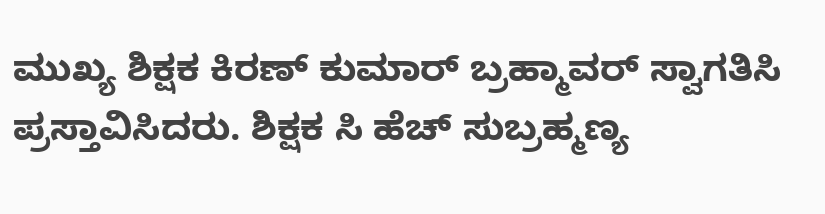ಮುಖ್ಯ ಶಿಕ್ಷಕ ಕಿರಣ್ ಕುಮಾರ್ ಬ್ರಹ್ಮಾವರ್ ಸ್ವಾಗತಿಸಿ ಪ್ರಸ್ತಾವಿಸಿದರು. ಶಿಕ್ಷಕ ಸಿ ಹೆಚ್ ಸುಬ್ರಹ್ಮಣ್ಯ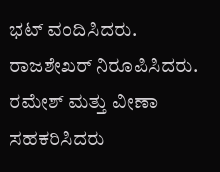ಭಟ್ ವಂದಿಸಿದರು. ರಾಜಶೇಖರ್ ನಿರೂಪಿಸಿದರು. ರಮೇಶ್ ಮತ್ತು ವೀಣಾ ಸಹಕರಿಸಿದರು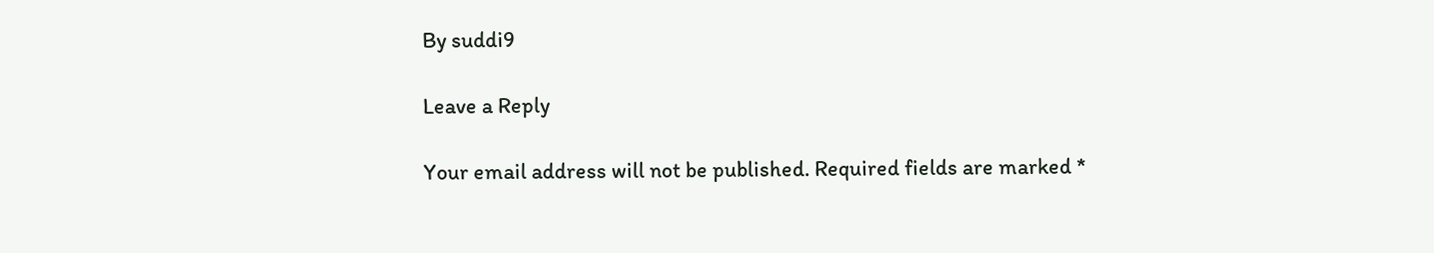By suddi9

Leave a Reply

Your email address will not be published. Required fields are marked *